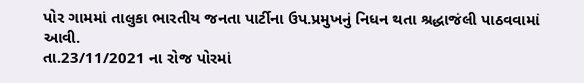પોર ગામમાં તાલુકા ભારતીય જનતા પાર્ટીના ઉપ.પ્રમુખનું નિધન થતા શ્રદ્ધાજંલી પાઠવવામાં આવી.
તા.23/11/2021 ના રોજ પોરમાં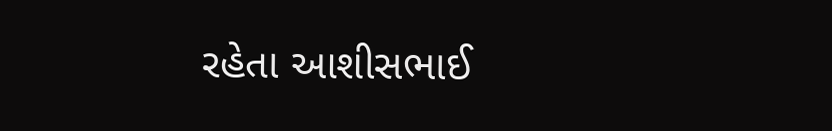રહેતા આશીસભાઈ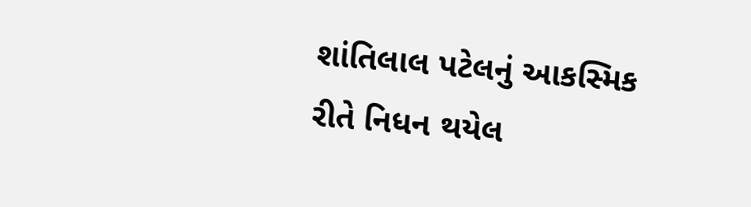શાંતિલાલ પટેલનું આકસ્મિક રીતે નિધન થયેલ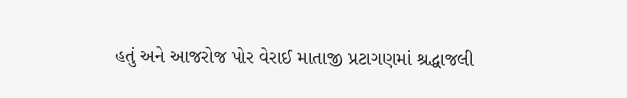હતું અને આજરોજ પોર વેરાઈ માતાજી પ્રટાગણમાં શ્રદ્ધાજલી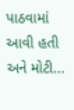પાઠવામાં આવી હતી અને મોટી...